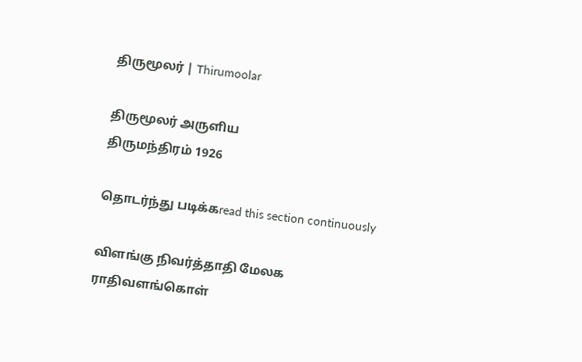திருமூலர் | Thirumoolar

திருமூலர் அருளிய
திருமந்திரம் 1926

தொடர்ந்து படிக்கread this section continuously

விளங்கு நிவர்த்தாதி மேலக ராதிவளங்கொள்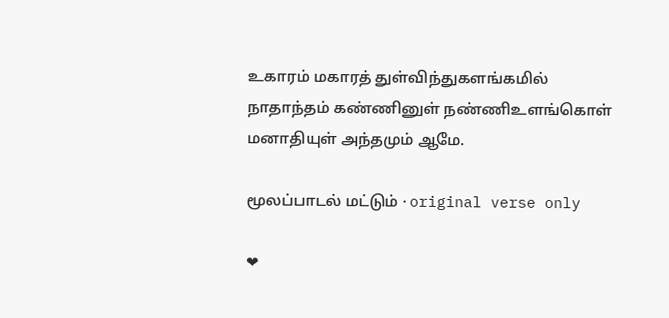உகாரம் மகாரத் துள்விந்துகளங்கமில் நாதாந்தம் கண்ணினுள் நண்ணிஉளங்கொள் மனாதியுள் அந்தமும் ஆமே.

மூலப்பாடல் மட்டும் · original verse only

❤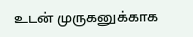உடன் முருகனுக்காக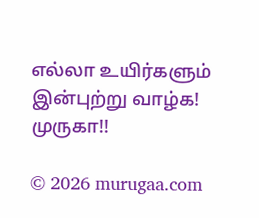எல்லா உயிர்களும் இன்புற்று வாழ்க! முருகா!!

© 2026 murugaa.com